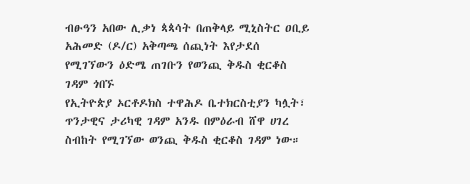ብፁዓን አበው ሊቃነ ጳጳሳት በጠቅላይ ሚኒስትር ዐቢይ አሕመድ (ዶ/ር) አቅጣጫ ሰጪነት እየታደሰ የሚገኘውን ዕድሜ ጠገቡን የወንጪ ቅዱስ ቂርቆስ ገዳም ጎበኙ
የኢትዮጵያ ኦርቶዶክስ ተዋሕዶ ቤተክርስቲያን ካሏት፣ ጥንታዊና ታሪካዊ ገዳም አንዱ በምዕራብ ሸዋ ሀገረ ስብከት የሚገኘው ወንጪ ቅዱስ ቂርቆስ ገዳም ነው።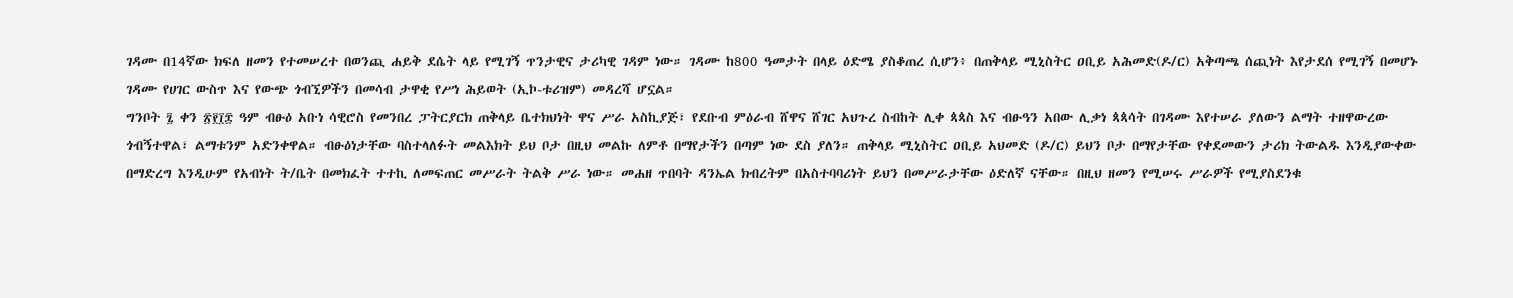ገዳሙ በ14ኛው ክፍለ ዘመን የተመሠረተ በወንጪ ሐይቅ ደሴት ላይ የሚገኝ ጥንታዊና ታሪካዊ ገዳም ነው። ገዳሙ ከ800 ዓመታት በላይ ዕድሜ ያስቆጠረ ሲሆን፥ በጠቅላይ ሚኒስትር ዐቢይ አሕመድ(ዶ/ር) አቅጣጫ ሰጪነት እየታደሰ የሚገኝ በመሆኑ ገዳሙ የሀገር ውስጥ እና የውጭ ጎብኚዎችን በመሳብ ታዋቂ የሥነ ሕይወት (ኢኮ-ቱሪዝም) መዳረሻ ሆኗል።
ግንቦት ፯ ቀን ፳፻፲፰ ዓም ብፁዕ አቡነ ሳዊሮስ የመንበረ ፓትርያርክ ጠቅላይ ቤተክህነት ዋና ሥራ አስኪያጅ፣ የደቡብ ምዕራብ ሸዋና ሸገር አህጉረ ስብከት ሊቀ ጳጳስ እና ብፁዓን አበው ሊቃነ ጳጳሳት በገዳሙ እየተሠራ ያለውን ልማት ተዘዋውረው ጎብኝተዋል፣ ልማቱንም አድንቀዋል። ብፁዕነታቸው ባስተላለፉት መልእክት ይህ ቦታ በዚህ መልኩ ለምቶ በማየታችን በጣም ነው ደስ ያለን። ጠቅላይ ሚኒስትር ዐቢይ አህመድ (ዶ/ር) ይህን ቦታ በማየታቸው የቀደመውን ታሪክ ትውልዱ እንዲያውቀው በማድረግ እንዲሁም የአብነት ት/ቤት በመክፈት ተተኪ ለመፍጠር መሥራት ትልቅ ሥራ ነው። መሐዘ ጥበባት ዳንኤል ክብረትም በአስተባባሪነት ይህን በመሥራታቸው ዕድለኛ ናቸው። በዚህ ዘመን የሚሠሩ ሥራዎች የሚያስደንቁ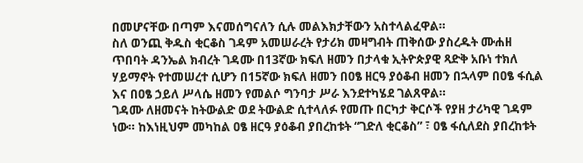በመሆናቸው በጣም እናመሰግናለን ሲሉ መልእክታቸውን አስተላልፈዋል።
ስለ ወንጪ ቅዱስ ቂርቆስ ገዳም አመሠራረት የታሪክ መዛግብት ጠቅሰው ያስረዱት ሙሐዘ ጥበባት ዳንኤል ክብረት ገዳሙ በ13ኛው ክፍለ ዘመን በታላቁ ኢትዮጵያዊ ጻድቅ አቡነ ተክለ ሃይማኖት የተመሠረተ ሲሆን በ15ኛው ክፍለ ዘመን በዐፄ ዘርዓ ያዕቆብ ዘመን በኋላም በዐፄ ፋሲል እና በዐፄ ኃይለ ሥላሴ ዘመን የመልሶ ግንባታ ሥራ እንደተካሄደ ገልጸዋል።
ገዳሙ ለዘመናት ከትውልድ ወደ ትውልድ ሲተላለፉ የመጡ በርካታ ቅርሶች የያዘ ታሪካዊ ገዳም ነው። ከእነዚህም መካከል ዐፄ ዘርዓ ያዕቆብ ያበረከቱት “ገድለ ቂርቆስ” ፣ ዐፄ ፋሲለደስ ያበረከቱት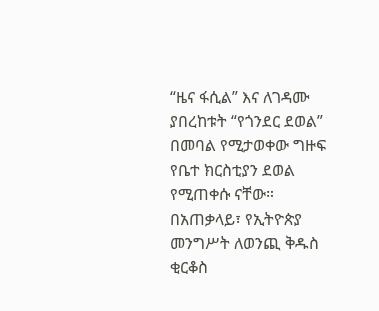“ዜና ፋሲል” እና ለገዳሙ ያበረከቱት “የጎንደር ደወል” በመባል የሚታወቀው ግዙፍ የቤተ ክርስቲያን ደወል የሚጠቀሱ ናቸው።
በአጠቃላይ፣ የኢትዮጵያ መንግሥት ለወንጪ ቅዱስ ቂርቆስ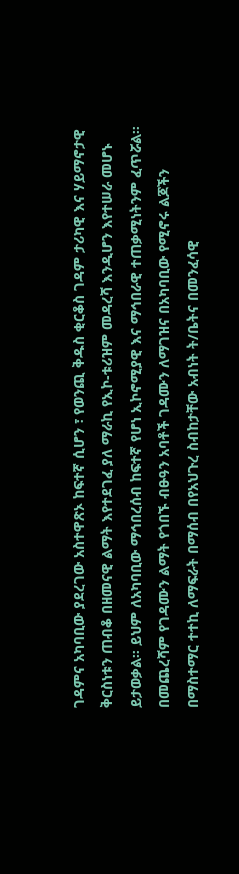ገዳምና አካባቢው ያደረገው አስተዋጽኦ ከፍተኛ ሲሆን ፣ የወንጪ ቅዱስ ቂርቆስ ገዳም ታሪካዊ እና ሃይማኖታዊ ቅርስነቱን ጠብቆ በዘመናዊ ልማት እየተደገፈ ያለ ማራኪ የኢኮ-ቱሪዝም መዳረሻ እንዲሆን እየተሠራ መሆኑ ይታወቃል። ይህም ለአካባቢው ማኅበረሰብ ከፍተኛ የሆነ ኢኮኖሚያዊ እና ማኅበራዊ ተጠቃሚነትንም ፈጥሯል።
በመጨረሻም የገዳሙን ልማት የጎበኙ ብፁዓን አባቶች ገዳሙን ለማገዝና በአካባቢው የሚኖሩ ልጆችን በማስተማር ተተኪ ለማፍራት በማሰብ በየአህጉረ ስብከታቸው አብነት ት/ቤትና በመንፈሳዊ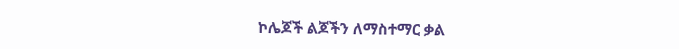ኮሌጆች ልጆችን ለማስተማር ቃል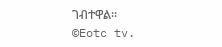ገብተዋል።
©Eotc tv.